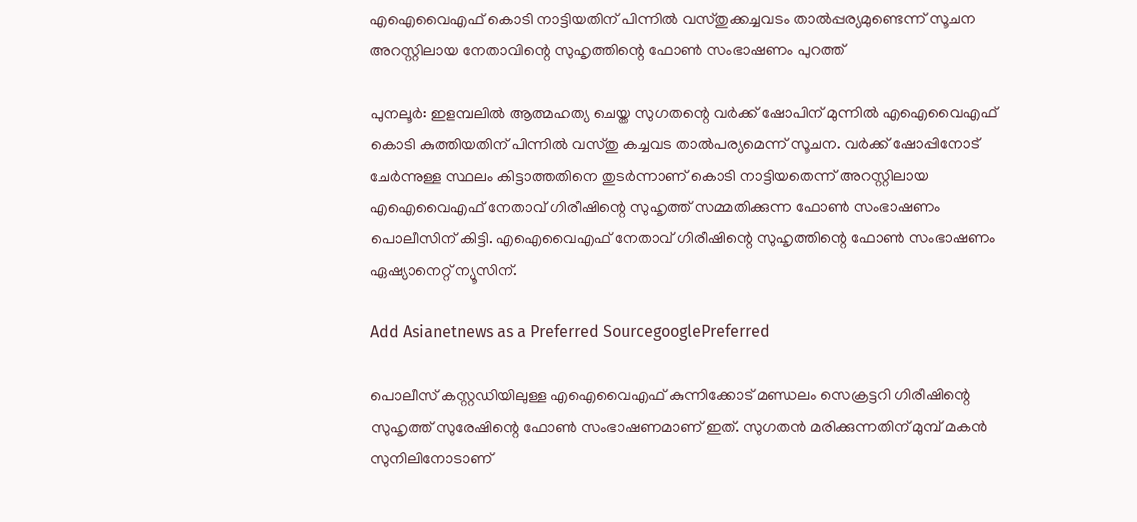എഐവൈഎഫ് കൊടി നാട്ടിയതിന് പിന്നില്‍ വസ്തുക്കച്ചവടം താല്‍പ്പര്യമുണ്ടെന്ന് സൂചന അറസ്റ്റിലായ നേതാവിന്റെ സുഹൃത്തിന്റെ ഫോണ്‍ സംഭാഷണം പുറത്ത്

പുനലൂര്‍: ഇളമ്പലില്‍ ആത്മഹത്യ ചെയ്ത സുഗതന്റെ വര്‍ക്ക് ഷോപിന് മുന്നില്‍ എഐവൈഎഫ് കൊടി കുത്തിയതിന് പിന്നില്‍ വസ്തു കച്ചവട താല്‍പര്യമെന്ന് സൂചന. വര്‍ക്ക് ഷോപ്പിനോട് ചേര്‍ന്നുള്ള സ്ഥലം കിട്ടാത്തതിനെ തുടര്‍ന്നാണ് കൊടി നാട്ടിയതെന്ന് അറസ്റ്റിലായ എഐവൈഎഫ് നേതാവ് ഗിരീഷിന്റെ സുഹൃത്ത് സമ്മതിക്കുന്ന ഫോണ്‍ സംഭാഷണം പൊലീസിന് കിട്ടി. എഐവൈഎഫ് നേതാവ് ഗിരീഷിന്റെ സുഹൃത്തിന്റെ ഫോണ്‍ സംഭാഷണം ഏഷ്യാനെറ്റ് ന്യൂസിന്.

Add Asianetnews as a Preferred SourcegooglePreferred

പൊലീസ് കസ്റ്റഡിയിലുള്ള എഐവൈഎഫ് കുന്നിക്കോട് മണ്ഡലം സെക്രട്ടറി ഗിരീഷിന്റെ സുഹൃത്ത് സുരേഷിന്റെ ഫോണ്‍ സംഭാഷണമാണ് ഇത്. സുഗതന്‍ മരിക്കുന്നതിന് മുമ്പ് മകന്‍ സുനിലിനോടാണ്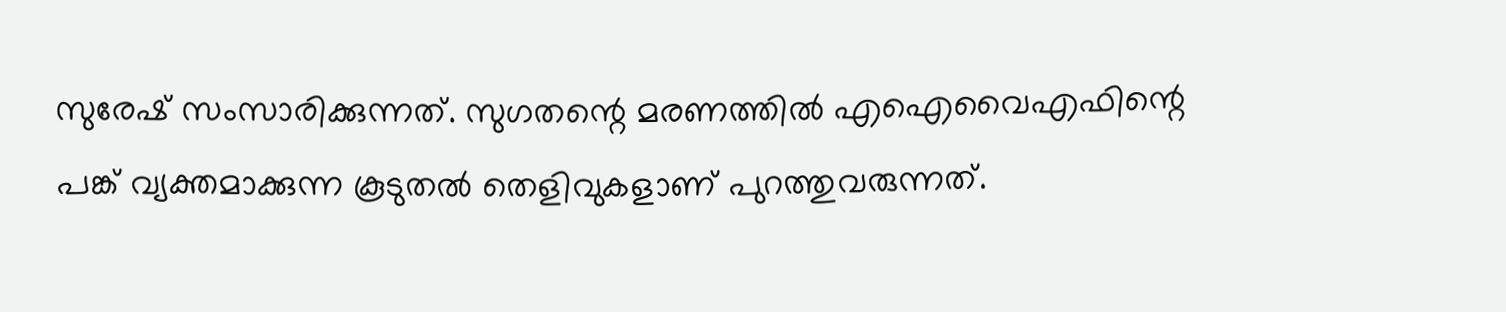സുരേഷ് സംസാരിക്കുന്നത്. സുഗതന്റെ മരണത്തില്‍ എഐവൈഎഫിന്റെ പങ്ക് വ്യക്തമാക്കുന്ന കൂടുതല്‍ തെളിവുകളാണ് പുറത്തുവരുന്നത്.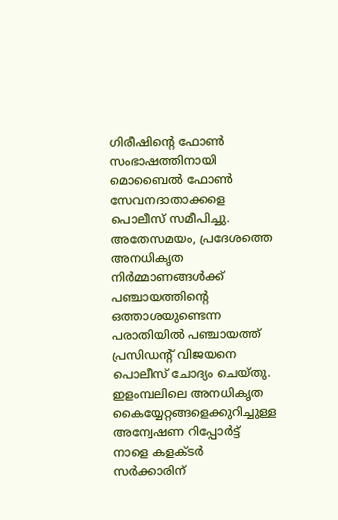ഗിരീഷിന്റെ ഫോണ്‍ സംഭാഷത്തിനായി മൊബൈല്‍ ഫോണ്‍ സേവനദാതാക്കളെ പൊലീസ് സമീപിച്ചു. അതേസമയം, പ്രദേശത്തെ അനധികൃത നിര്‍മ്മാണങ്ങള്‍ക്ക് പഞ്ചായത്തിന്റെ ഒത്താശയുണ്ടെന്ന പരാതിയില്‍ പഞ്ചായത്ത് പ്രസിഡന്റ് വിജയനെ പൊലീസ് ചോദ്യം ചെയ്തു. ഇളംമ്പലിലെ അനധികൃത കൈയ്യേറ്റങ്ങളെക്കുറിച്ചുള്ള അന്വേഷണ റിപ്പോര്‍ട്ട് നാളെ കളക്ടര്‍ സര്‍ക്കാരിന്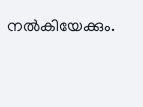നല്‍കിയേക്കും.